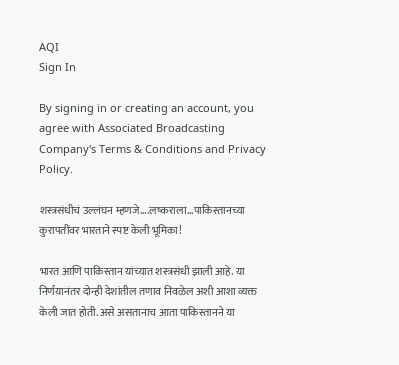AQI
Sign In

By signing in or creating an account, you agree with Associated Broadcasting Company's Terms & Conditions and Privacy Policy.

शस्त्रसंधीचं उल्लंघन म्हणजे….लष्कराला…पाकिस्तानच्या कुरापतींवर भारताने स्पष्ट केली भूमिका!

भारत आणि पाकिस्तान यांच्यात शस्त्रसंधी झाली आहे. या निर्णयानंतर दोन्ही देशांतील तणाव निवळेल अशी आशा व्यक्त केली जात होती. असे असतानाच आता पाकिस्तानने या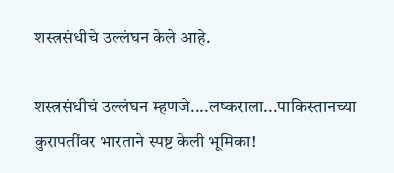शस्त्रसंधीचे उल्लंघन केले आहे.

शस्त्रसंधीचं उल्लंघन म्हणजे....लष्कराला...पाकिस्तानच्या कुरापतींवर भारताने स्पष्ट केली भूमिका!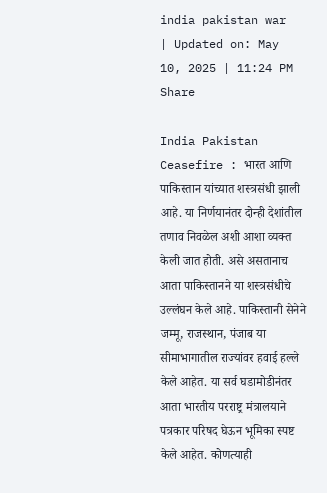india pakistan war
| Updated on: May 10, 2025 | 11:24 PM
Share

India Pakistan Ceasefire : भारत आणि पाकिस्तान यांच्यात शस्त्रसंधी झाली आहे. या निर्णयानंतर दोन्ही देशांतील तणाव निवळेल अशी आशा व्यक्त केली जात होती. असे असतानाच आता पाकिस्तानने या शस्त्रसंधीचे उल्लंघन केले आहे. पाकिस्तानी सेनेने जम्मू, राजस्थान, पंजाब या सीमाभागातील राज्यांवर हवाई हल्ले केले आहेत. या सर्व घडामोडीनंतर आता भारतीय परराष्ट्र मंत्रालयाने पत्रकार परिषद घेऊन भूमिका स्पष्ट केले आहेत. कोणत्याही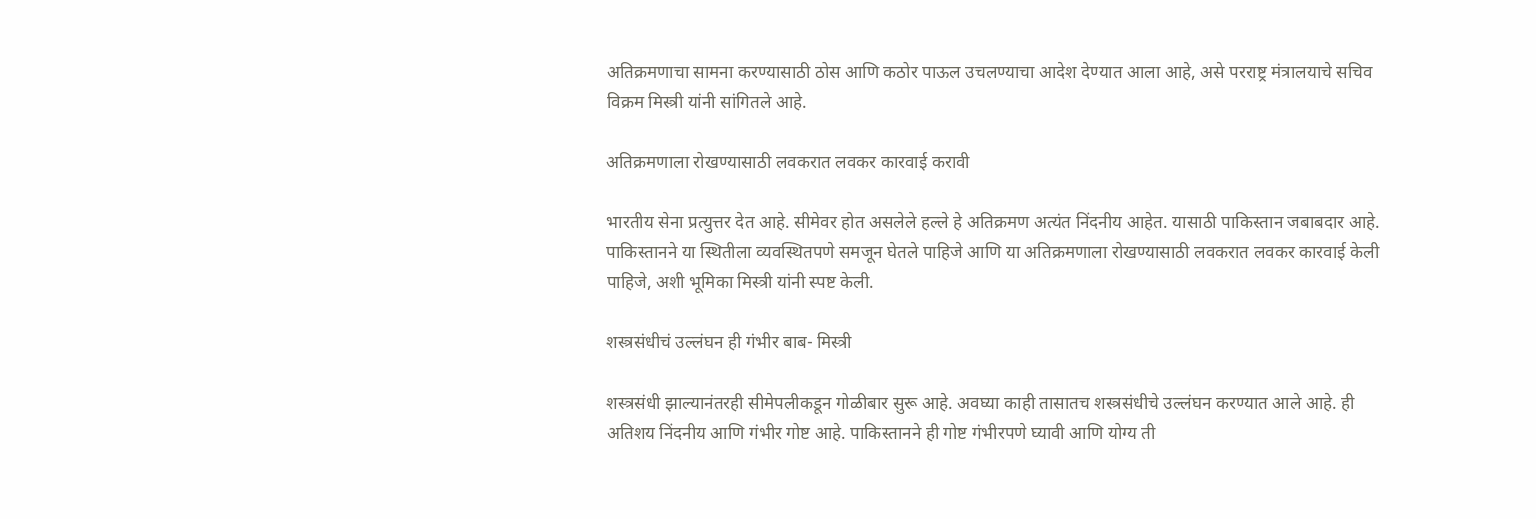अतिक्रमणाचा सामना करण्यासाठी ठोस आणि कठोर पाऊल उचलण्याचा आदेश देण्यात आला आहे, असे परराष्ट्र मंत्रालयाचे सचिव विक्रम मिस्त्री यांनी सांगितले आहे.

अतिक्रमणाला रोखण्यासाठी लवकरात लवकर कारवाई करावी

भारतीय सेना प्रत्युत्तर देत आहे. सीमेवर होत असलेले हल्ले हे अतिक्रमण अत्यंत निंदनीय आहेत. यासाठी पाकिस्तान जबाबदार आहे. पाकिस्तानने या स्थितीला व्यवस्थितपणे समजून घेतले पाहिजे आणि या अतिक्रमणाला रोखण्यासाठी लवकरात लवकर कारवाई केली पाहिजे, अशी भूमिका मिस्त्री यांनी स्पष्ट केली.

शस्त्रसंधीचं उल्लंघन ही गंभीर बाब- मिस्त्री

शस्त्रसंधी झाल्यानंतरही सीमेपलीकडून गोळीबार सुरू आहे. अवघ्या काही तासातच शस्त्रसंधीचे उल्लंघन करण्यात आले आहे. ही अतिशय निंदनीय आणि गंभीर गोष्ट आहे. पाकिस्तानने ही गोष्ट गंभीरपणे घ्यावी आणि योग्य ती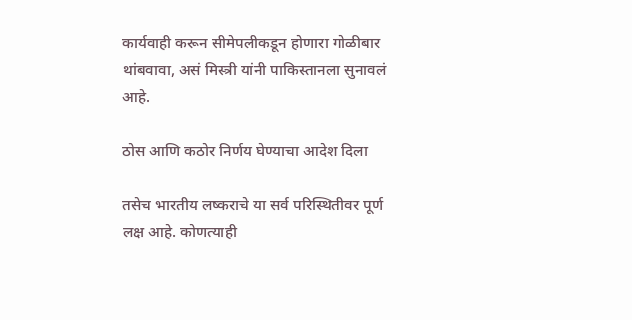कार्यवाही करून सीमेपलीकडून होणारा गोळीबार थांबवावा, असं मिस्त्री यांनी पाकिस्तानला सुनावलं आहे.

ठोस आणि कठोर निर्णय घेण्याचा आदेश दिला

तसेच भारतीय लष्कराचे या सर्व परिस्थितीवर पूर्ण लक्ष आहे. कोणत्याही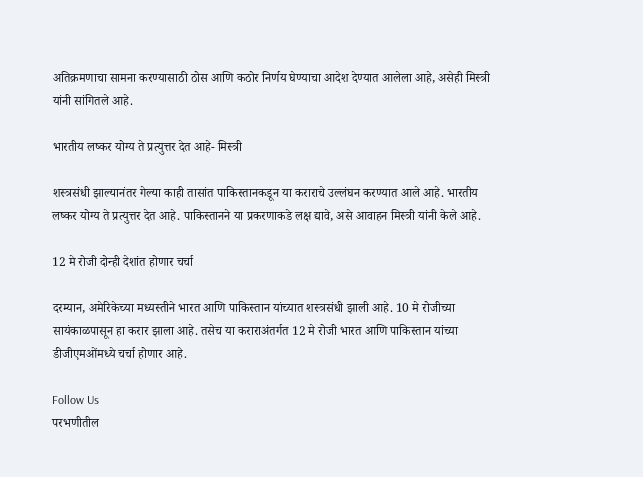अतिक्रमणाचा सामना करण्यासाठी ठोस आणि कठोर निर्णय घेण्याचा आदेश देण्यात आलेला आहे, असेही मिस्त्री यांनी सांगितले आहे.

भारतीय लष्कर योग्य ते प्रत्युत्तर देत आहे- मिस्त्री

शस्त्रसंधी झाल्यानंतर गेल्या काही तासांत पाकिस्तानकडून या कराराचे उल्लंघन करण्यात आले आहे. भारतीय लष्कर योग्य ते प्रत्युत्तर देत आहे. पाकिस्तानने या प्रकरणाकडे लक्ष द्यावे, असे आवाहन मिस्त्री यांनी केले आहे.

12 मे रोजी दोन्ही देशांत होणार चर्चा

दरम्यान, अमेरिकेच्या मध्यस्तीने भारत आणि पाकिस्तान यांच्यात शस्त्रसंधी झाली आहे. 10 मे रोजीच्या सायंकाळपासून हा करार झाला आहे. तसेच या कराराअंतर्गत 12 मे रोजी भारत आणि पाकिस्तान यांच्या डीजीएमओंमध्ये चर्चा होणार आहे.

Follow Us
परभणीतील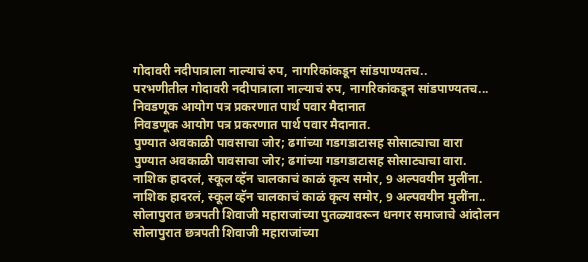गोदावरी नदीपात्राला नाल्याचं रुप, नागरिकांकडून सांडपाण्यतच..
परभणीतील गोदावरी नदीपात्राला नाल्याचं रुप, नागरिकांकडून सांडपाण्यतच...
निवडणूक आयोग पत्र प्रकरणात पार्थ पवार मैदानात
निवडणूक आयोग पत्र प्रकरणात पार्थ पवार मैदानात.
पुण्यात अवकाळी पावसाचा जोर; ढगांच्या गडगडाटासह सोसाट्याचा वारा
पुण्यात अवकाळी पावसाचा जोर; ढगांच्या गडगडाटासह सोसाट्याचा वारा.
नाशिक हादरलं, स्कूल व्हॅन चालकाचं काळं कृत्य समोर, 9 अल्पवयीन मुलींना.
नाशिक हादरलं, स्कूल व्हॅन चालकाचं काळं कृत्य समोर, 9 अल्पवयीन मुलींना..
सोलापुरात छत्रपती शिवाजी महाराजांच्या पुतळ्यावरून धनगर समाजाचे आंदोलन
सोलापुरात छत्रपती शिवाजी महाराजांच्या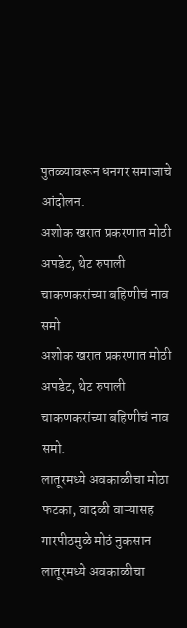पुतळ्यावरून धनगर समाजाचे आंदोलन.
अशोक खरात प्रकरणात मोठी अपडेट, थेट रुपाली चाकणकरांच्या बहिणीचं नाव समो
अशोक खरात प्रकरणात मोठी अपडेट, थेट रुपाली चाकणकरांच्या बहिणीचं नाव समो.
लातूरमध्ये अवकाळीचा मोठा फटका, वादळी वाऱ्यासह गारपीठमुळे मोठं नुकसान
लातूरमध्ये अवकाळीचा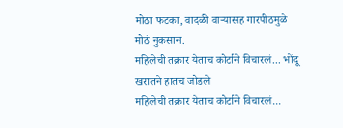मोठा फटका, वादळी वाऱ्यासह गारपीठमुळे मोठं नुकसान.
महिलेची तक्रार येताच कोर्टाने विचारलं... भोंदू खरातने हातच जोडले
महिलेची तक्रार येताच कोर्टाने विचारलं...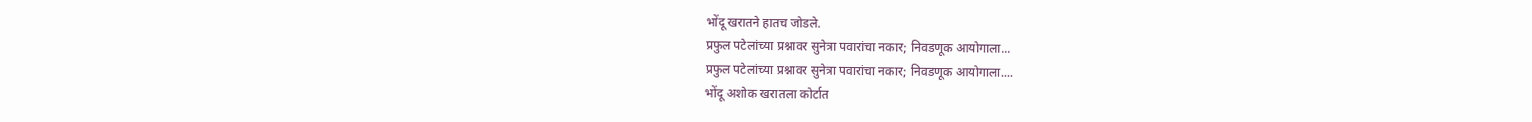भोंदू खरातने हातच जोडले.
प्रफुल पटेलांच्या प्रश्नावर सुनेत्रा पवारांचा नकार; निवडणूक आयोगाला...
प्रफुल पटेलांच्या प्रश्नावर सुनेत्रा पवारांचा नकार; निवडणूक आयोगाला....
भोंदू अशोक खरातला कोर्टात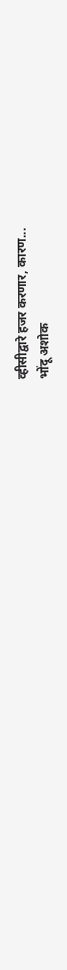व्हीसीद्वारे हजर करणार, कारण...
भोंदू अशोक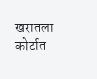खरातला कोर्टात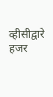व्हीसीद्वारे हजर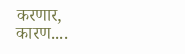करणार, कारण....